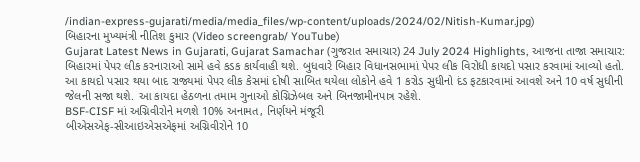/indian-express-gujarati/media/media_files/wp-content/uploads/2024/02/Nitish-Kumar.jpg)
બિહારના મુખ્યમંત્રી નીતિશ કુમાર (Video screengrab/ YouTube)
Gujarat Latest News in Gujarati, Gujarat Samachar (ગુજરાત સમાચાર) 24 July 2024 Highlights, આજના તાજા સમાચાર: બિહારમાં પેપર લીક કરનારાઓ સામે હવે કડક કાર્યવાહી થશે. બુધવારે બિહાર વિધાનસભામાં પેપર લીક વિરોધી કાયદો પસાર કરવામાં આવ્યો હતો. આ કાયદો પસાર થયા બાદ રાજ્યમાં પેપર લીક કેસમાં દોષી સાબિત થયેલા લોકોને હવે 1 કરોડ સુધીનો દંડ ફટકારવામાં આવશે અને 10 વર્ષ સુધીની જેલની સજા થશે. આ કાયદા હેઠળના તમામ ગુનાઓ કોગ્નિઝેબલ અને બિનજામીનપાત્ર રહેશે.
BSF-CISF માં અગ્નિવીરોને મળશે 10% અનામત, નિર્ણયને મંજૂરી
બીએસએફ-સીઆઇએસએફમાં અગ્નિવીરોને 10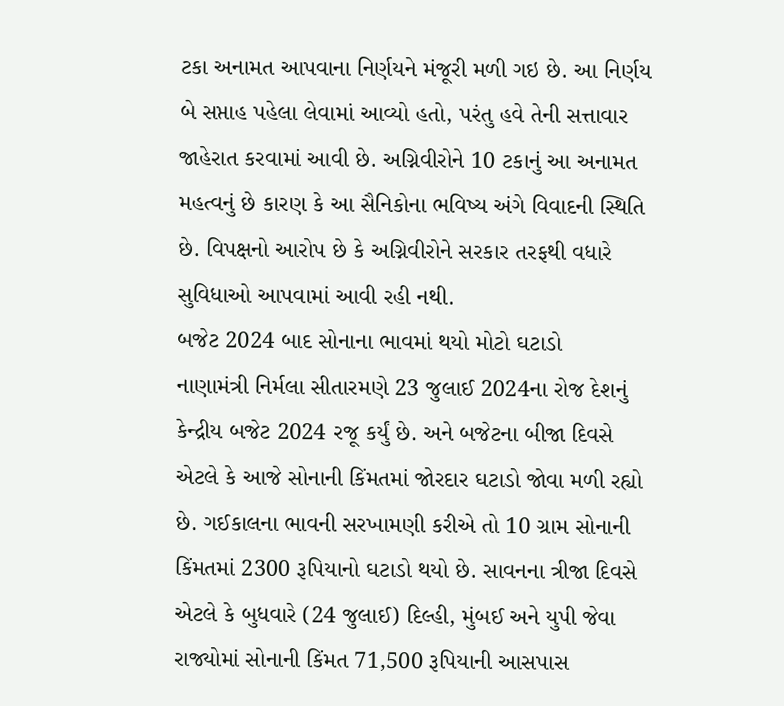ટકા અનામત આપવાના નિર્ણયને મંજૂરી મળી ગઇ છે. આ નિર્ણય બે સપ્તાહ પહેલા લેવામાં આવ્યો હતો, પરંતુ હવે તેની સત્તાવાર જાહેરાત કરવામાં આવી છે. અગ્નિવીરોને 10 ટકાનું આ અનામત મહત્વનું છે કારણ કે આ સૈનિકોના ભવિષ્ય અંગે વિવાદની સ્થિતિ છે. વિપક્ષનો આરોપ છે કે અગ્નિવીરોને સરકાર તરફથી વધારે સુવિધાઓ આપવામાં આવી રહી નથી.
બજેટ 2024 બાદ સોનાના ભાવમાં થયો મોટો ઘટાડો
નાણામંત્રી નિર્મલા સીતારમણે 23 જુલાઈ 2024ના રોજ દેશનું કેન્દ્રીય બજેટ 2024 રજૂ કર્યું છે. અને બજેટના બીજા દિવસે એટલે કે આજે સોનાની કિંમતમાં જોરદાર ઘટાડો જોવા મળી રહ્યો છે. ગઈકાલના ભાવની સરખામણી કરીએ તો 10 ગ્રામ સોનાની કિંમતમાં 2300 રૂપિયાનો ઘટાડો થયો છે. સાવનના ત્રીજા દિવસે એટલે કે બુધવારે (24 જુલાઈ) દિલ્હી, મુંબઈ અને યુપી જેવા રાજ્યોમાં સોનાની કિંમત 71,500 રૂપિયાની આસપાસ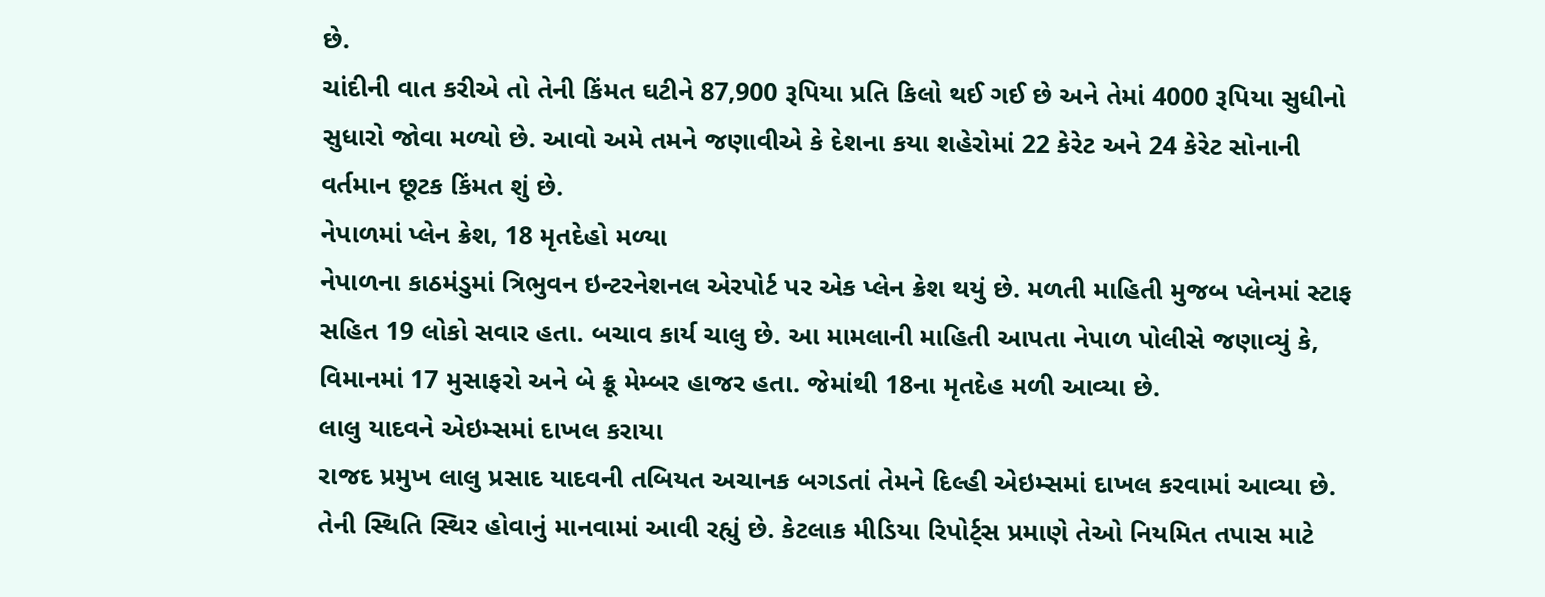છે.
ચાંદીની વાત કરીએ તો તેની કિંમત ઘટીને 87,900 રૂપિયા પ્રતિ કિલો થઈ ગઈ છે અને તેમાં 4000 રૂપિયા સુધીનો સુધારો જોવા મળ્યો છે. આવો અમે તમને જણાવીએ કે દેશના કયા શહેરોમાં 22 કેરેટ અને 24 કેરેટ સોનાની વર્તમાન છૂટક કિંમત શું છે.
નેપાળમાં પ્લેન ક્રેશ, 18 મૃતદેહો મળ્યા
નેપાળના કાઠમંડુમાં ત્રિભુવન ઇન્ટરનેશનલ એરપોર્ટ પર એક પ્લેન ક્રેશ થયું છે. મળતી માહિતી મુજબ પ્લેનમાં સ્ટાફ સહિત 19 લોકો સવાર હતા. બચાવ કાર્ય ચાલુ છે. આ મામલાની માહિતી આપતા નેપાળ પોલીસે જણાવ્યું કે, વિમાનમાં 17 મુસાફરો અને બે ક્રૂ મેમ્બર હાજર હતા. જેમાંથી 18ના મૃતદેહ મળી આવ્યા છે.
લાલુ યાદવને એઇમ્સમાં દાખલ કરાયા
રાજદ પ્રમુખ લાલુ પ્રસાદ યાદવની તબિયત અચાનક બગડતાં તેમને દિલ્હી એઇમ્સમાં દાખલ કરવામાં આવ્યા છે. તેની સ્થિતિ સ્થિર હોવાનું માનવામાં આવી રહ્યું છે. કેટલાક મીડિયા રિપોર્ટ્સ પ્રમાણે તેઓ નિયમિત તપાસ માટે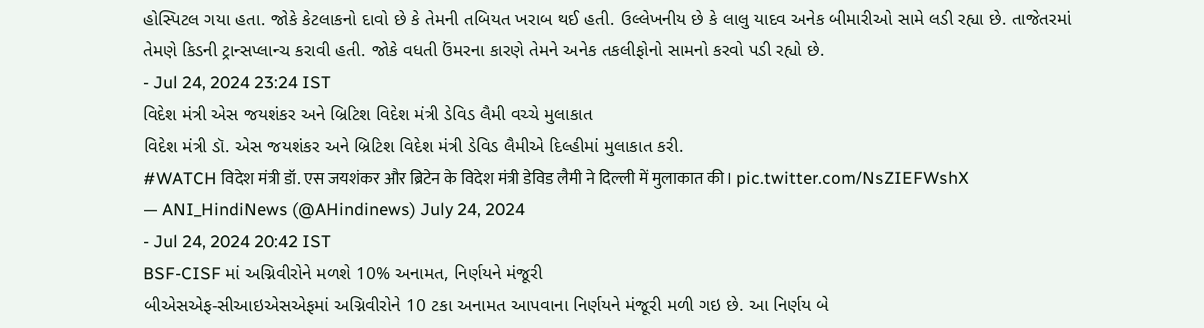હોસ્પિટલ ગયા હતા. જોકે કેટલાકનો દાવો છે કે તેમની તબિયત ખરાબ થઈ હતી. ઉલ્લેખનીય છે કે લાલુ યાદવ અનેક બીમારીઓ સામે લડી રહ્યા છે. તાજેતરમાં તેમણે કિડની ટ્રાન્સપ્લાન્ચ કરાવી હતી. જોકે વધતી ઉંમરના કારણે તેમને અનેક તકલીફોનો સામનો કરવો પડી રહ્યો છે.
- Jul 24, 2024 23:24 IST
વિદેશ મંત્રી એસ જયશંકર અને બ્રિટિશ વિદેશ મંત્રી ડેવિડ લૈમી વચ્ચે મુલાકાત
વિદેશ મંત્રી ડૉ. એસ જયશંકર અને બ્રિટિશ વિદેશ મંત્રી ડેવિડ લૈમીએ દિલ્હીમાં મુલાકાત કરી.
#WATCH विदेश मंत्री डॉ. एस जयशंकर और ब्रिटेन के विदेश मंत्री डेविड लैमी ने दिल्ली में मुलाकात की। pic.twitter.com/NsZIEFWshX
— ANI_HindiNews (@AHindinews) July 24, 2024
- Jul 24, 2024 20:42 IST
BSF-CISF માં અગ્નિવીરોને મળશે 10% અનામત, નિર્ણયને મંજૂરી
બીએસએફ-સીઆઇએસએફમાં અગ્નિવીરોને 10 ટકા અનામત આપવાના નિર્ણયને મંજૂરી મળી ગઇ છે. આ નિર્ણય બે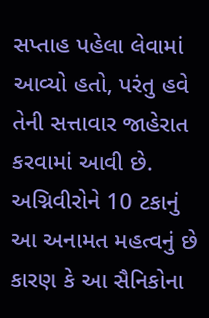સપ્તાહ પહેલા લેવામાં આવ્યો હતો, પરંતુ હવે તેની સત્તાવાર જાહેરાત કરવામાં આવી છે. અગ્નિવીરોને 10 ટકાનું આ અનામત મહત્વનું છે કારણ કે આ સૈનિકોના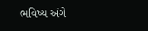ભવિષ્ય અંગે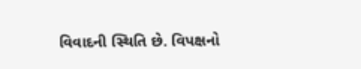વિવાદની સ્થિતિ છે. વિપક્ષનો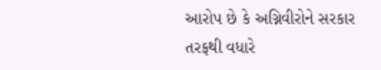આરોપ છે કે અગ્નિવીરોને સરકાર તરફથી વધારે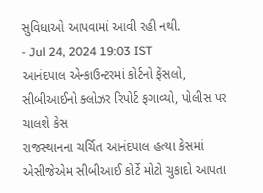સુવિધાઓ આપવામાં આવી રહી નથી.
- Jul 24, 2024 19:03 IST
આનંદપાલ એન્કાઉન્ટરમાં કોર્ટનો ફેંસલો, સીબીઆઈનો ક્લોઝર રિપોર્ટ ફગાવ્યો, પોલીસ પર ચાલશે કેસ
રાજસ્થાનના ચર્ચિત આનંદપાલ હત્યા કેસમાં એસીજેએમ સીબીઆઈ કોર્ટે મોટો ચુકાદો આપતા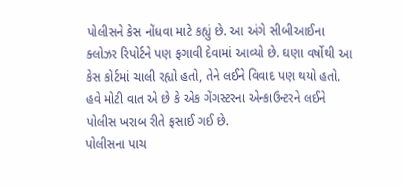પોલીસને કેસ નોંધવા માટે કહ્યું છે. આ અંગે સીબીઆઈના ક્લોઝર રિપોર્ટને પણ ફગાવી દેવામાં આવ્યો છે. ઘણા વર્ષોથી આ કેસ કોર્ટમાં ચાલી રહ્યો હતો, તેને લઈને વિવાદ પણ થયો હતો. હવે મોટી વાત એ છે કે એક ગેંગસ્ટરના એન્કાઉન્ટરને લઈને પોલીસ ખરાબ રીતે ફસાઈ ગઈ છે.
પોલીસના પાચ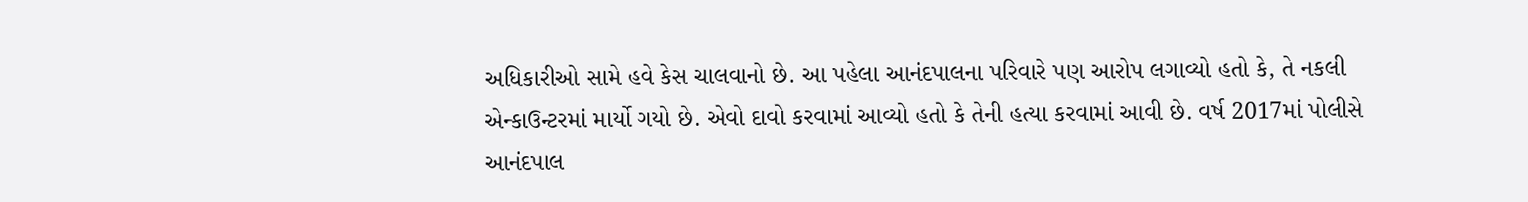અધિકારીઓ સામે હવે કેસ ચાલવાનો છે. આ પહેલા આનંદપાલના પરિવારે પણ આરોપ લગાવ્યો હતો કે, તે નકલી એન્કાઉન્ટરમાં માર્યો ગયો છે. એવો દાવો કરવામાં આવ્યો હતો કે તેની હત્યા કરવામાં આવી છે. વર્ષ 2017માં પોલીસે આનંદપાલ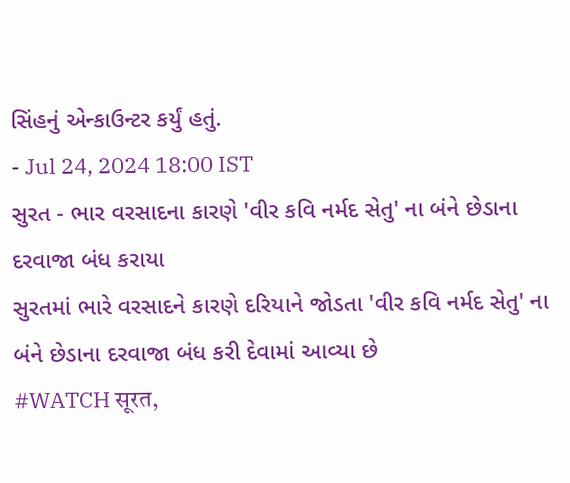સિંહનું એન્કાઉન્ટર કર્યું હતું.
- Jul 24, 2024 18:00 IST
સુરત - ભાર વરસાદના કારણે 'વીર કવિ નર્મદ સેતુ' ના બંને છેડાના દરવાજા બંધ કરાયા
સુરતમાં ભારે વરસાદને કારણે દરિયાને જોડતા 'વીર કવિ નર્મદ સેતુ' ના બંને છેડાના દરવાજા બંધ કરી દેવામાં આવ્યા છે
#WATCH सूरत,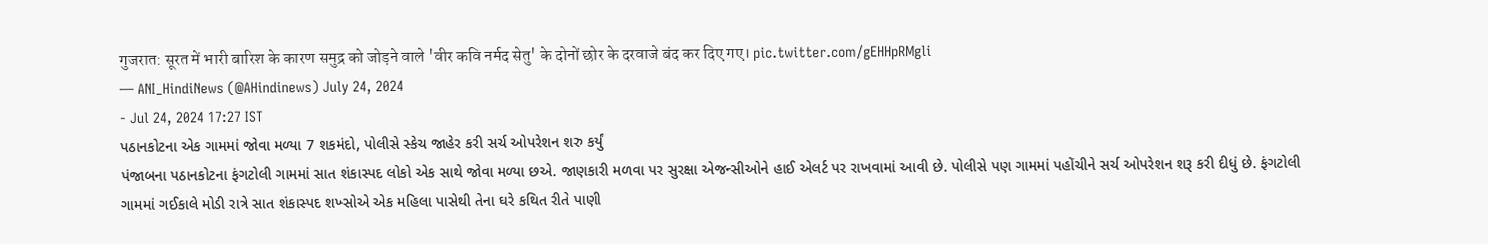गुजरात: सूरत में भारी बारिश के कारण समुद्र को जोड़ने वाले 'वीर कवि नर्मद सेतु' के दोनों छोर के दरवाजे बंद कर दिए गए। pic.twitter.com/gEHHpRMgli
— ANI_HindiNews (@AHindinews) July 24, 2024
- Jul 24, 2024 17:27 IST
પઠાનકોટના એક ગામમાં જોવા મળ્યા 7 શકમંદો, પોલીસે સ્કેચ જાહેર કરી સર્ચ ઓપરેશન શરુ કર્યું
પંજાબના પઠાનકોટના ફંગટોલી ગામમાં સાત શંકાસ્પદ લોકો એક સાથે જોવા મળ્યા છએ. જાણકારી મળવા પર સુરક્ષા એજન્સીઓને હાઈ એલર્ટ પર રાખવામાં આવી છે. પોલીસે પણ ગામમાં પહોંચીને સર્ચ ઓપરેશન શરૂ કરી દીધું છે. ફંગટોલી ગામમાં ગઈકાલે મોડી રાત્રે સાત શંકાસ્પદ શખ્સોએ એક મહિલા પાસેથી તેના ઘરે કથિત રીતે પાણી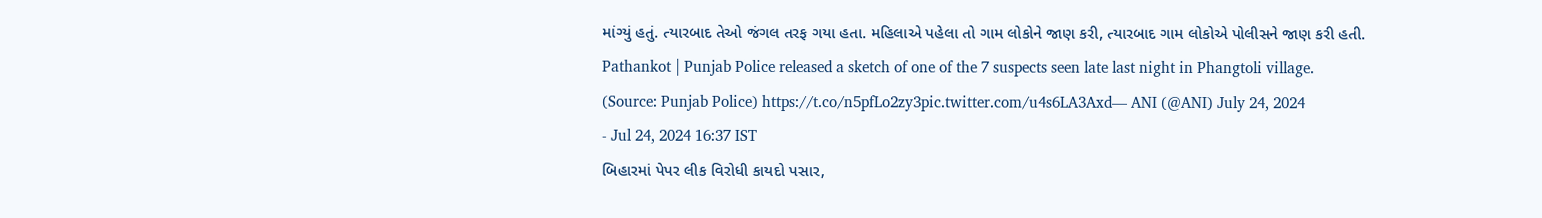માંગ્યું હતું. ત્યારબાદ તેઓ જંગલ તરફ ગયા હતા. મહિલાએ પહેલા તો ગામ લોકોને જાણ કરી, ત્યારબાદ ગામ લોકોએ પોલીસને જાણ કરી હતી.
Pathankot | Punjab Police released a sketch of one of the 7 suspects seen late last night in Phangtoli village.
(Source: Punjab Police) https://t.co/n5pfLo2zy3pic.twitter.com/u4s6LA3Axd— ANI (@ANI) July 24, 2024
- Jul 24, 2024 16:37 IST
બિહારમાં પેપર લીક વિરોધી કાયદો પસાર,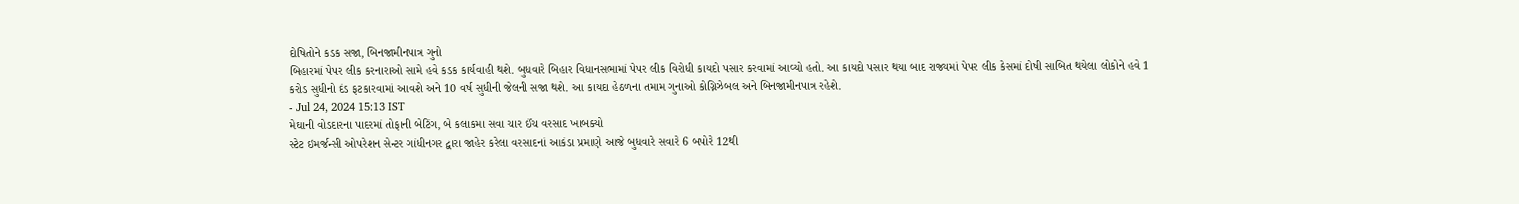દોષિતોને કડક સજા, બિનજામીનપાત્ર ગુનો
બિહારમાં પેપર લીક કરનારાઓ સામે હવે કડક કાર્યવાહી થશે. બુધવારે બિહાર વિધાનસભામાં પેપર લીક વિરોધી કાયદો પસાર કરવામાં આવ્યો હતો. આ કાયદો પસાર થયા બાદ રાજ્યમાં પેપર લીક કેસમાં દોષી સાબિત થયેલા લોકોને હવે 1 કરોડ સુધીનો દંડ ફટકારવામાં આવશે અને 10 વર્ષ સુધીની જેલની સજા થશે. આ કાયદા હેઠળના તમામ ગુનાઓ કોગ્નિઝેબલ અને બિનજામીનપાત્ર રહેશે.
- Jul 24, 2024 15:13 IST
મેઘાની વોડદારના પાદરમાં તોફાની બેટિંગ, બે કલાકમા સવા ચાર ઈંચ વરસાદ ખાબક્યો
સ્ટેટ ઇમર્જન્સી ઓપરેશન સેન્ટર ગાંધીનગર દ્વારા જાહેર કરેલા વરસાદનાં આકંડા પ્રમાણે આજે બુધવારે સવારે 6 બપોરે 12થી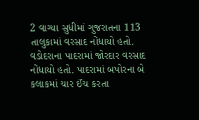2 વાગ્યા સુધીમાં ગુજરાતના 113 તાલુકામાં વરસાદ નોંધાયો હતો. વડોદરાના પાદરામાં જોરદાર વરસાદ નોંધાયો હતો. પાદરામાં બપોરના બે કલાકમાં ચાર ઈંચ કરતા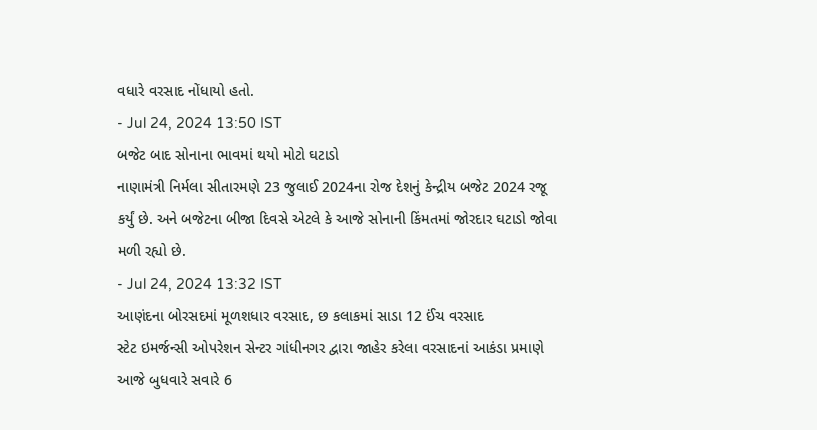વધારે વરસાદ નોંધાયો હતો.
- Jul 24, 2024 13:50 IST
બજેટ બાદ સોનાના ભાવમાં થયો મોટો ઘટાડો
નાણામંત્રી નિર્મલા સીતારમણે 23 જુલાઈ 2024ના રોજ દેશનું કેન્દ્રીય બજેટ 2024 રજૂ કર્યું છે. અને બજેટના બીજા દિવસે એટલે કે આજે સોનાની કિંમતમાં જોરદાર ઘટાડો જોવા મળી રહ્યો છે.
- Jul 24, 2024 13:32 IST
આણંદના બોરસદમાં મૂળશધાર વરસાદ, છ કલાકમાં સાડા 12 ઈંચ વરસાદ
સ્ટેટ ઇમર્જન્સી ઓપરેશન સેન્ટર ગાંધીનગર દ્વારા જાહેર કરેલા વરસાદનાં આકંડા પ્રમાણે આજે બુધવારે સવારે 6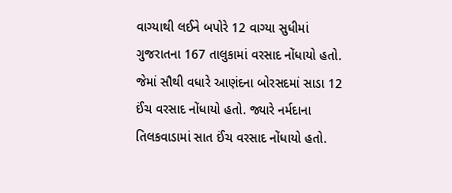વાગ્યાથી લઈને બપોરે 12 વાગ્યા સુધીમાં ગુજરાતના 167 તાલુકામાં વરસાદ નોંધાયો હતો. જેમાં સૌથી વધારે આણંદના બોરસદમાં સાડા 12 ઈંચ વરસાદ નોંધાયો હતો. જ્યારે નર્મદાના તિલકવાડામાં સાત ઈંચ વરસાદ નોંધાયો હતો.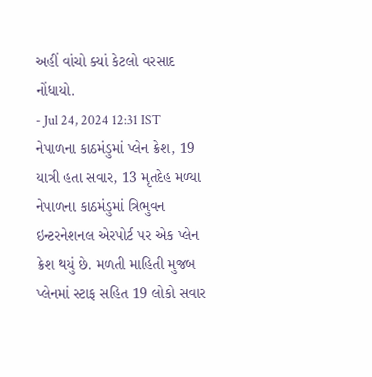અહીં વાંચો ક્યાં કેટલો વરસાદ નોંધાયો.
- Jul 24, 2024 12:31 IST
નેપાળના કાઠમંડુમાં પ્લેન ક્રેશ, 19 યાત્રી હતા સવાર, 13 મૃતદેહ મળ્યા
નેપાળના કાઠમંડુમાં ત્રિભુવન ઇન્ટરનેશનલ એરપોર્ટ પર એક પ્લેન ક્રેશ થયું છે. મળતી માહિતી મુજબ પ્લેનમાં સ્ટાફ સહિત 19 લોકો સવાર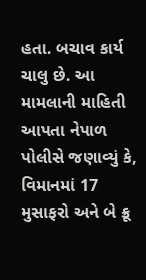હતા. બચાવ કાર્ય ચાલુ છે. આ મામલાની માહિતી આપતા નેપાળ પોલીસે જણાવ્યું કે, વિમાનમાં 17 મુસાફરો અને બે ક્રૂ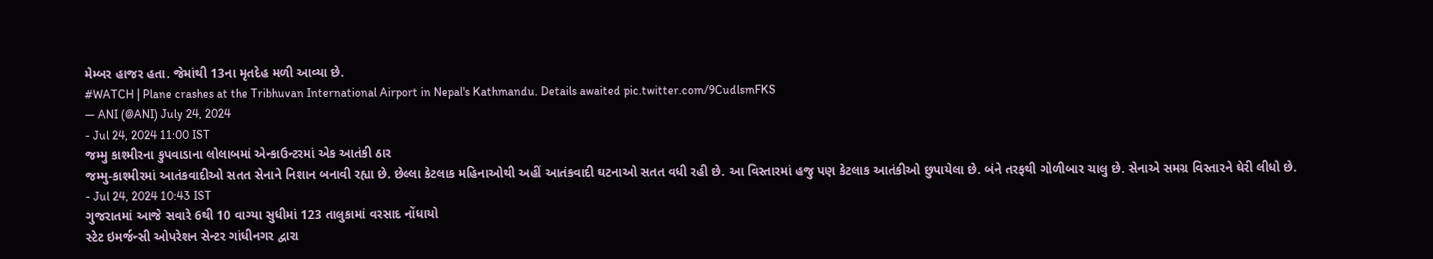મેમ્બર હાજર હતા. જેમાંથી 13ના મૃતદેહ મળી આવ્યા છે.
#WATCH | Plane crashes at the Tribhuvan International Airport in Nepal's Kathmandu. Details awaited pic.twitter.com/9CudlsmFKS
— ANI (@ANI) July 24, 2024
- Jul 24, 2024 11:00 IST
જમ્મુ કાશ્મીરના કુપવાડાના લોલાબમાં એન્કાઉન્ટરમાં એક આતંકી ઠાર
જમ્મુ-કાશ્મીરમાં આતંકવાદીઓ સતત સેનાને નિશાન બનાવી રહ્યા છે. છેલ્લા કેટલાક મહિનાઓથી અહીં આતંકવાદી ઘટનાઓ સતત વધી રહી છે. આ વિસ્તારમાં હજુ પણ કેટલાક આતંકીઓ છુપાયેલા છે. બંને તરફથી ગોળીબાર ચાલુ છે. સેનાએ સમગ્ર વિસ્તારને ઘેરી લીધો છે.
- Jul 24, 2024 10:43 IST
ગુજરાતમાં આજે સવારે 6થી 10 વાગ્યા સુધીમાં 123 તાલુકામાં વરસાદ નોંધાયો
સ્ટેટ ઇમર્જન્સી ઓપરેશન સેન્ટર ગાંધીનગર દ્વારા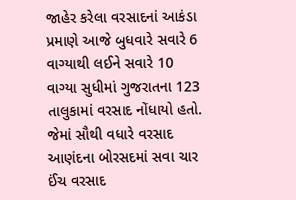જાહેર કરેલા વરસાદનાં આકંડા પ્રમાણે આજે બુધવારે સવારે 6 વાગ્યાથી લઈને સવારે 10 વાગ્યા સુધીમાં ગુજરાતના 123 તાલુકામાં વરસાદ નોંધાયો હતો. જેમાં સૌથી વધારે વરસાદ આણંદના બોરસદમાં સવા ચાર ઈંચ વરસાદ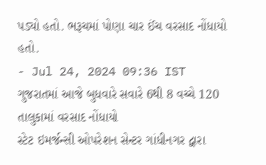પડ્યો હતો. ભરૂચમાં પોણા ચાર ઈંચ વરસાદ નોંધાયો હતો.
- Jul 24, 2024 09:36 IST
ગુજરાતમાં આજે બુધવારે સવારે 6થી 8 વચ્ચે 120 તાલુકામાં વરસાદ નોંધાયો
સ્ટેટ ઇમર્જન્સી ઓપરેશન સેન્ટર ગાંધીનગર દ્વારા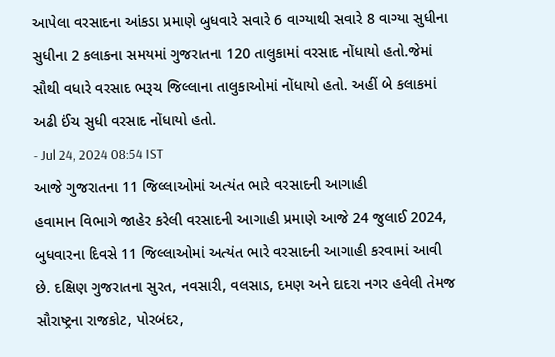આપેલા વરસાદના આંકડા પ્રમાણે બુધવારે સવારે 6 વાગ્યાથી સવારે 8 વાગ્યા સુધીના સુધીના 2 કલાકના સમયમાં ગુજરાતના 120 તાલુકામાં વરસાદ નોંધાયો હતો.જેમાં સૌથી વધારે વરસાદ ભરૂચ જિલ્લાના તાલુકાઓમાં નોંધાયો હતો. અહીં બે કલાકમાં અઢી ઈંચ સુધી વરસાદ નોંધાયો હતો.
- Jul 24, 2024 08:54 IST
આજે ગુજરાતના 11 જિલ્લાઓમાં અત્યંત ભારે વરસાદની આગાહી
હવામાન વિભાગે જાહેર કરેલી વરસાદની આગાહી પ્રમાણે આજે 24 જુલાઈ 2024, બુધવારના દિવસે 11 જિલ્લાઓમાં અત્યંત ભારે વરસાદની આગાહી કરવામાં આવી છે. દક્ષિણ ગુજરાતના સુરત, નવસારી, વલસાડ, દમણ અને દાદરા નગર હવેલી તેમજ સૌરાષ્ટ્રના રાજકોટ, પોરબંદર,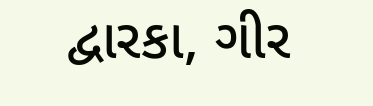દ્વારકા, ગીર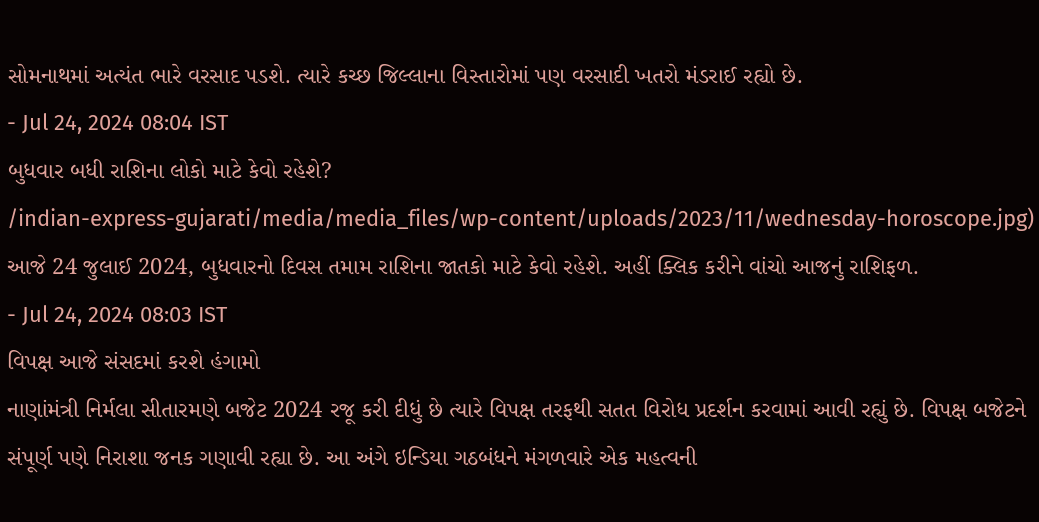સોમનાથમાં અત્યંત ભારે વરસાદ પડશે. ત્યારે કચ્છ જિલ્લાના વિસ્તારોમાં પણ વરસાદી ખતરો મંડરાઈ રહ્યો છે.
- Jul 24, 2024 08:04 IST
બુધવાર બધી રાશિના લોકો માટે કેવો રહેશે?
/indian-express-gujarati/media/media_files/wp-content/uploads/2023/11/wednesday-horoscope.jpg)
આજે 24 જુલાઈ 2024, બુધવારનો દિવસ તમામ રાશિના જાતકો માટે કેવો રહેશે. અહીં ક્લિક કરીને વાંચો આજનું રાશિફળ.
- Jul 24, 2024 08:03 IST
વિપક્ષ આજે સંસદમાં કરશે હંગામો
નાણાંમંત્રી નિર્મલા સીતારમણે બજેટ 2024 રજૂ કરી દીધું છે ત્યારે વિપક્ષ તરફથી સતત વિરોધ પ્રદર્શન કરવામાં આવી રહ્યું છે. વિપક્ષ બજેટને સંપૂર્ણ પણે નિરાશા જનક ગણાવી રહ્યા છે. આ અંગે ઇન્ડિયા ગઠબંધને મંગળવારે એક મહત્વની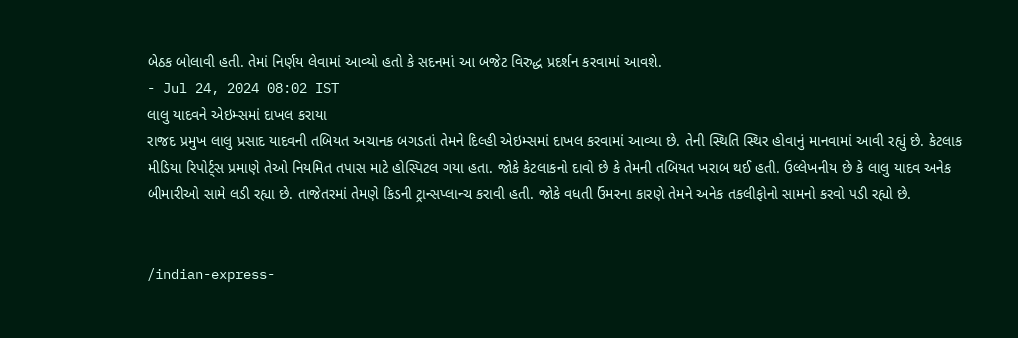બેઠક બોલાવી હતી. તેમાં નિર્ણય લેવામાં આવ્યો હતો કે સદનમાં આ બજેટ વિરુદ્ધ પ્રદર્શન કરવામાં આવશે.
- Jul 24, 2024 08:02 IST
લાલુ યાદવને એઇમ્સમાં દાખલ કરાયા
રાજદ પ્રમુખ લાલુ પ્રસાદ યાદવની તબિયત અચાનક બગડતાં તેમને દિલ્હી એઇમ્સમાં દાખલ કરવામાં આવ્યા છે. તેની સ્થિતિ સ્થિર હોવાનું માનવામાં આવી રહ્યું છે. કેટલાક મીડિયા રિપોર્ટ્સ પ્રમાણે તેઓ નિયમિત તપાસ માટે હોસ્પિટલ ગયા હતા. જોકે કેટલાકનો દાવો છે કે તેમની તબિયત ખરાબ થઈ હતી. ઉલ્લેખનીય છે કે લાલુ યાદવ અનેક બીમારીઓ સામે લડી રહ્યા છે. તાજેતરમાં તેમણે કિડની ટ્રાન્સપ્લાન્ચ કરાવી હતી. જોકે વધતી ઉંમરના કારણે તેમને અનેક તકલીફોનો સામનો કરવો પડી રહ્યો છે.


/indian-express-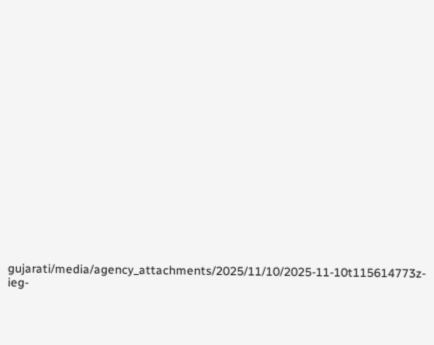gujarati/media/agency_attachments/2025/11/10/2025-11-10t115614773z-ieg-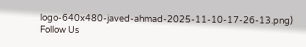logo-640x480-javed-ahmad-2025-11-10-17-26-13.png)
Follow Us